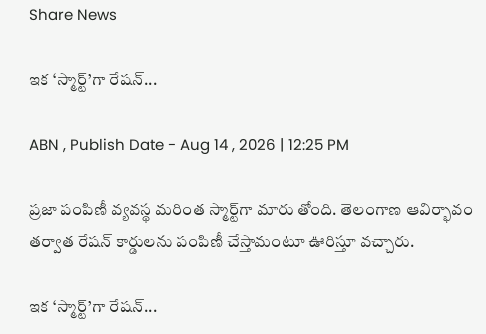Share News

ఇక ‘స్మార్ట్’గా రేషన్...

ABN , Publish Date - Aug 14 , 2026 | 12:25 PM

ప్రజా పంపిణీ వ్యవస్థ మరింత స్మార్ట్‌గా మారు తోంది. తెలంగాణ ఆవిర్భావం తర్వాత రేషన్‌ కార్డులను పంపిణీ చేస్తామంటూ ఊరిస్తూ వచ్చారు.

ఇక ‘స్మార్ట్’గా రేషన్...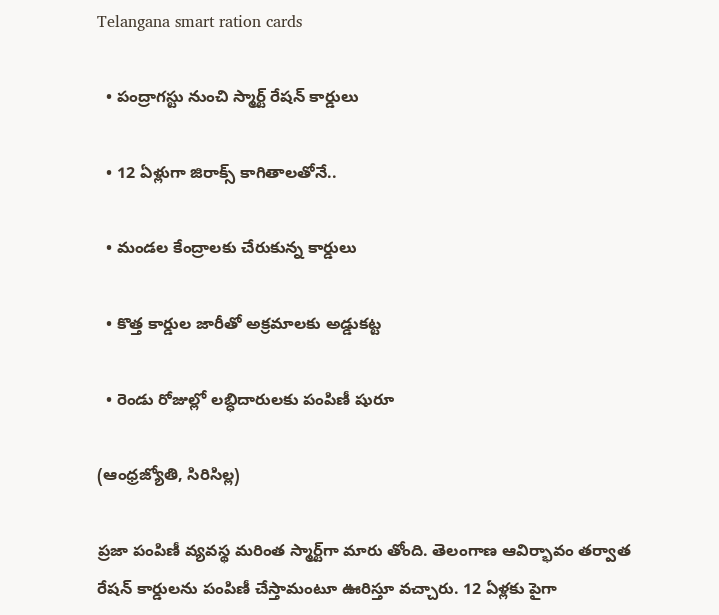Telangana smart ration cards

  • పంద్రాగస్టు నుంచి స్మార్ట్‌ రేషన్‌ కార్డులు

  • 12 ఏళ్లుగా జిరాక్స్‌ కాగితాలతోనే..

  • మండల కేంద్రాలకు చేరుకున్న కార్డులు

  • కొత్త కార్డుల జారీతో అక్రమాలకు అడ్డుకట్ట

  • రెండు రోజుల్లో లబ్ధిదారులకు పంపిణీ షురూ

(ఆంధ్రజ్యోతి, సిరిసిల్ల)

ప్రజా పంపిణీ వ్యవస్థ మరింత స్మార్ట్‌గా మారు తోంది. తెలంగాణ ఆవిర్భావం తర్వాత రేషన్‌ కార్డులను పంపిణీ చేస్తామంటూ ఊరిస్తూ వచ్చారు. 12 ఏళ్లకు పైగా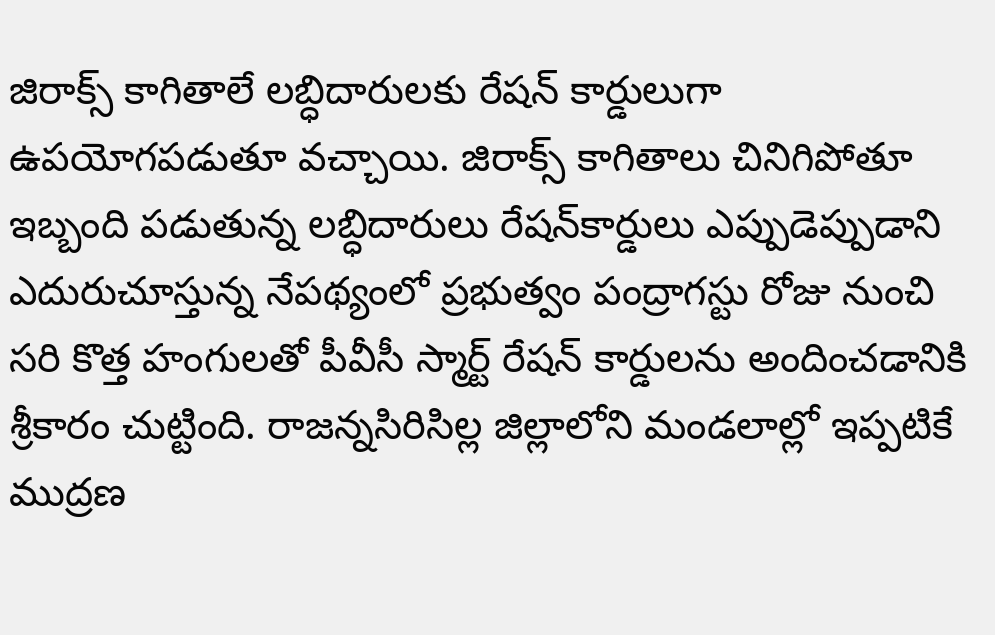జిరాక్స్‌ కాగితాలే లబ్ధిదారులకు రేషన్‌ కార్డులుగా ఉపయోగపడుతూ వచ్చాయి. జిరాక్స్‌ కాగితాలు చినిగిపోతూ ఇబ్బంది పడుతున్న లబ్ధిదారులు రేషన్‌కార్డులు ఎప్పుడెప్పుడాని ఎదురుచూస్తున్న నేపథ్యంలో ప్రభుత్వం పంద్రాగస్టు రోజు నుంచి సరి కొత్త హంగులతో పీవీసీ స్మార్ట్‌ రేషన్‌ కార్డులను అందించడానికి శ్రీకారం చుట్టింది. రాజన్నసిరిసిల్ల జిల్లాలోని మండలాల్లో ఇప్పటికే ముద్రణ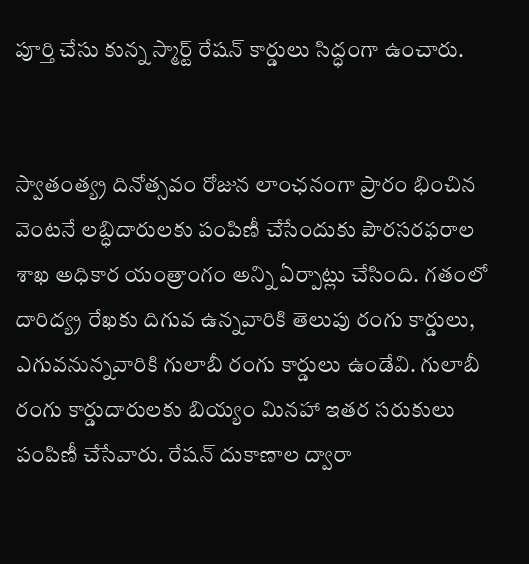పూర్తి చేసు కున్న స్మార్ట్‌ రేషన్‌ కార్డులు సిద్ధంగా ఉంచారు.


స్వాతంత్య్ర దినోత్సవం రోజున లాంఛనంగా ప్రారం భించిన వెంటనే లబ్ధిదారులకు పంపిణీ చేసేందుకు పౌరసరఫరాల శాఖ అధికార యంత్రాంగం అన్ని ఏర్పాట్లు చేసింది. గతంలో దారిద్య్ర రేఖకు దిగువ ఉన్నవారికి తెలుపు రంగు కార్డులు, ఎగువనున్నవారికి గులాబీ రంగు కార్డులు ఉండేవి. గులాబీ రంగు కార్డుదారులకు బియ్యం మినహా ఇతర సరుకులు పంపిణీ చేసేవారు. రేషన్‌ దుకాణాల ద్వారా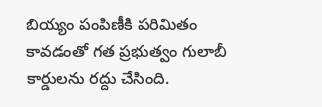బియ్యం పంపిణీకి పరిమితం కావడంతో గత ప్రభుత్వం గులాబీ కార్డులను రద్దు చేసింది.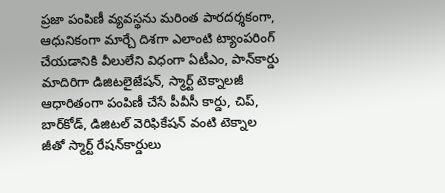ప్రజా పంపిణీ వ్యవస్థను మరింత పారదర్శకంగా, ఆధునికంగా మార్చే దిశగా ఎలాంటి ట్యాంపరింగ్‌ చేయడానికి వీలులేని విధంగా ఏటీఎం, పాన్‌కార్డు మాదిరిగా డిజిటలైజేషన్‌, స్మార్ట్‌ టెక్నాలజీ ఆధారితంగా పంపిణీ చేసే పీవీసీ కార్డు, చిప్‌, బార్‌కోడ్‌, డిజిటల్‌ వెరిఫికేషన్‌ వంటి టెక్నాల జీతో స్మార్ట్‌ రేషన్‌కార్డులు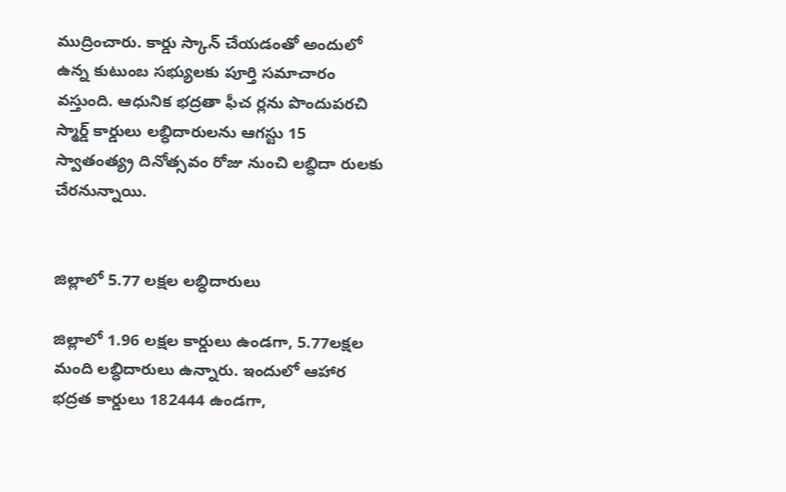ముద్రించారు. కార్డు స్కాన్‌ చేయడంతో అందులో ఉన్న కుటుంబ సభ్యులకు పూర్తి సమాచారం వస్తుంది. ఆధునిక భద్రతా ఫీచ ర్లను పొందుపరచి స్మార్డ్‌ కార్డులు లబ్ధిదారులను ఆగస్టు 15 స్వాతంత్య్ర దినోత్సవం రోజు నుంచి లబ్ధిదా రులకు చేరనున్నాయి.


జిల్లాలో 5.77 లక్షల లబ్ధిదారులు

జిల్లాలో 1.96 లక్షల కార్డులు ఉండగా, 5.77లక్షల మంది లబ్ధిదారులు ఉన్నారు. ఇందులో ఆహార భద్రత కార్డులు 182444 ఉండగా,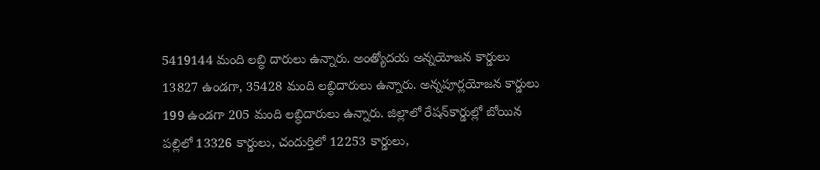5419144 మంది లబ్ధి దారులు ఉన్నారు. అంత్యోదయ అన్నయోజన కార్డులు 13827 ఉండగా, 35428 మంది లబ్ధిదారులు ఉన్నారు. అన్నపూర్లయోజన కార్డులు 199 ఉండగా 205 మంది లబ్ధిదారులు ఉన్నారు. జిల్లాలో రేషన్‌కార్డుల్లో బోయిన పల్లిలో 13326 కార్డులు, చందుర్తిలో 12253 కార్డులు,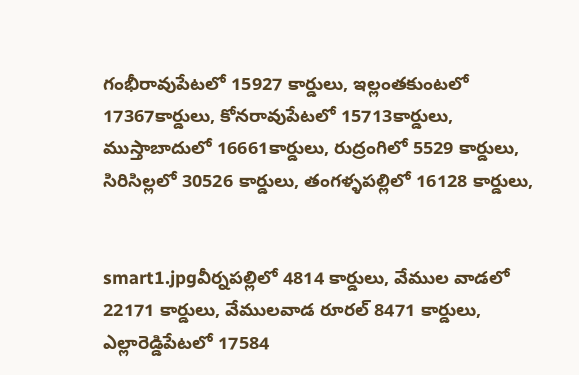గంభీరావుపేటలో 15927 కార్డులు, ఇల్లంతకుంటలో 17367కార్డులు, కోనరావుపేటలో 15713కార్డులు, ముస్తాబాదులో 16661కార్డులు, రుద్రంగిలో 5529 కార్డులు, సిరిసిల్లలో 30526 కార్డులు, తంగళ్ళపల్లిలో 16128 కార్డులు,


smart1.jpgవీర్నపల్లిలో 4814 కార్డులు, వేముల వాడలో 22171 కార్డులు, వేములవాడ రూరల్‌ 8471 కార్డులు, ఎల్లారెడ్డిపేటలో 17584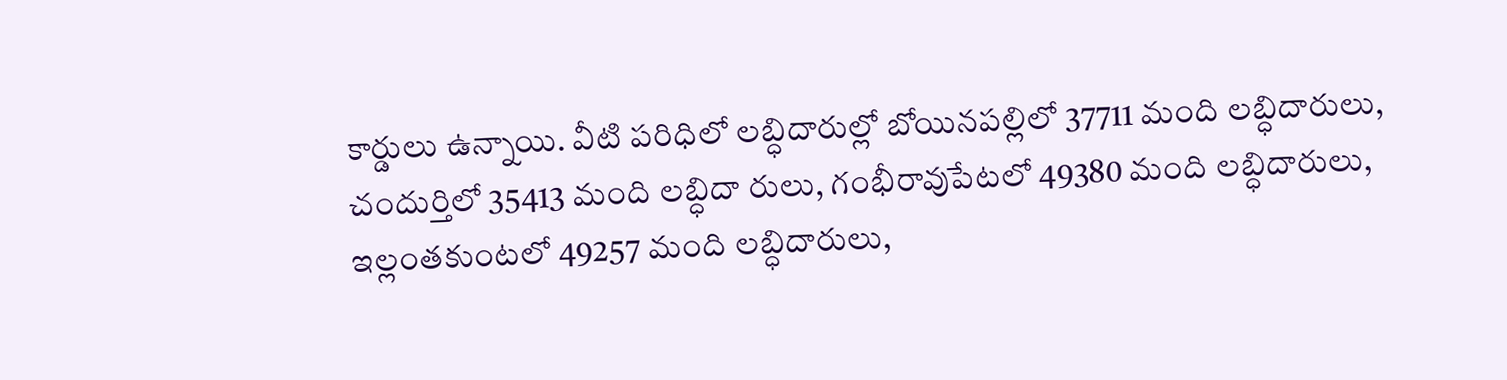కార్డులు ఉన్నాయి. వీటి పరిధిలో లబ్ధిదారుల్లో బోయినపల్లిలో 37711 మంది లబ్ధిదారులు, చందుర్తిలో 35413 మంది లబ్ధిదా రులు, గంభీరావుపేటలో 49380 మంది లబ్ధిదారులు, ఇల్లంతకుంటలో 49257 మంది లబ్ధిదారులు,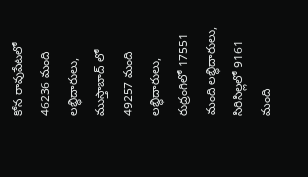కోన రావుపేటలో 46236 మంది లబ్ధిదారులు, ముస్తాబాద్‌ లో 49257 మంది లబ్ధిదారులు, రుద్రంగిలో 17551 మంది లబ్ధిదారులు, సిరిసిల్లలో 9161 మంది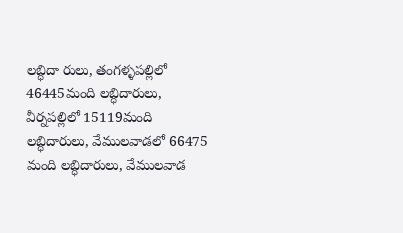లబ్ధిదా రులు, తంగళ్ళపల్లిలో 46445మంది లబ్ధిదారులు, వీర్నపల్లిలో 15119మంది లబ్ధిదారులు, వేములవాడలో 66475 మంది లబ్ధిదారులు, వేములవాడ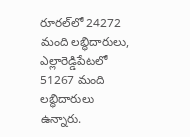రూరల్‌లో 24272 మంది లబ్ధిదారులు, ఎల్లారెడ్డిపేటలో 51267 మంది లబ్ధిదారులు ఉన్నారు.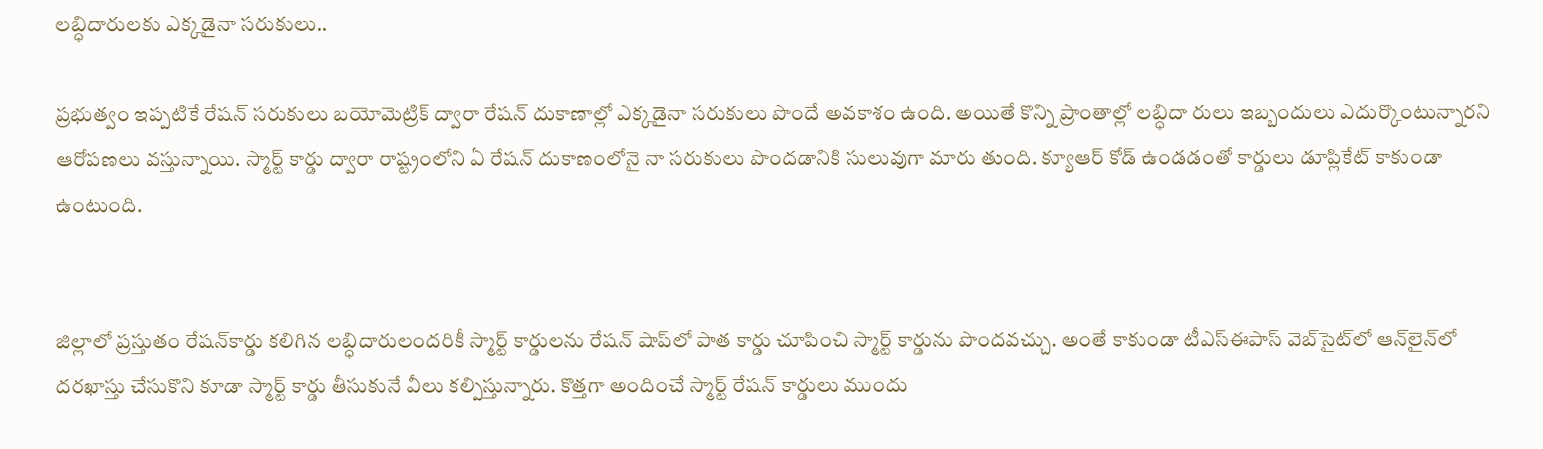లబ్ధిదారులకు ఎక్కడైనా సరుకులు..

ప్రభుత్వం ఇప్పటికే రేషన్‌ సరుకులు బయోమెట్రిక్‌ ద్వారా రేషన్‌ దుకాణాల్లో ఎక్కడైనా సరుకులు పొందే అవకాశం ఉంది. అయితే కొన్ని ప్రాంతాల్లో లబ్ధిదా రులు ఇబ్బందులు ఎదుర్కొంటున్నారని ఆరోపణలు వస్తున్నాయి. స్మార్ట్‌ కార్డు ద్వారా రాష్ట్రంలోని ఏ రేషన్‌ దుకాణంలోనై నా సరుకులు పొందడానికి సులువుగా మారు తుంది. క్యూఆర్‌ కోడ్‌ ఉండడంతో కార్డులు డూప్లికేట్‌ కాకుండా ఉంటుంది.


జిల్లాలో ప్రస్తుతం రేషన్‌కార్డు కలిగిన లబ్ధిదారులందరికీ స్మార్ట్‌ కార్డులను రేషన్‌ షాప్‌లో పాత కార్డు చూపించి స్మార్ట్‌ కార్డును పొందవచ్చు. అంతే కాకుండా టీఎస్‌ఈపాస్‌ వెబ్‌సైట్‌లో ఆన్‌లైన్‌లో దరఖాస్తు చేసుకొని కూడా స్మార్ట్‌ కార్డు తీసుకునే వీలు కల్పిస్తున్నారు. కొత్తగా అందించే స్మార్ట్‌ రేషన్‌ కార్డులు ముందు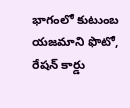భాగంలో కుటుంబ యజమాని ఫొటో, రేషన్‌ కార్డు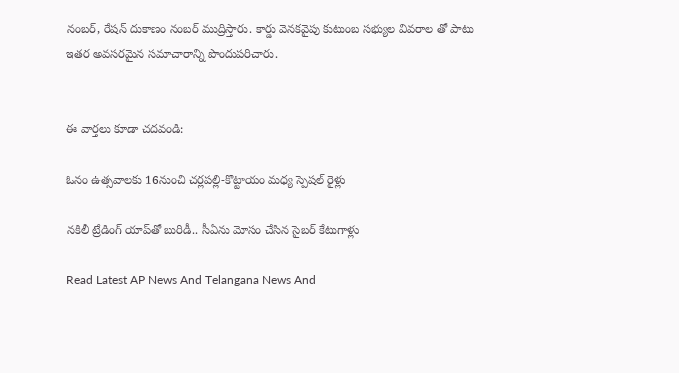నంబర్‌, రేషన్‌ దుకాణం నంబర్‌ ముద్రిస్తారు. కార్డు వెనకవైపు కుటుంబ సభ్యుల వివరాల తో పాటు ఇతర అవసరమైన సమాచారాన్ని పొందుపరిచారు.


ఈ వార్తలు కూడా చదవండి:

ఓనం ఉత్సవాలకు 16నుంచి చర్లపల్లి-కొట్టాయం మధ్య స్పెషల్‌ రైళ్లు

నకిలీ ట్రేడింగ్ యాప్‌తో బురిడీ.. సీఏను మోసం చేసిన సైబర్ కేటుగాళ్లు

Read Latest AP News And Telangana News And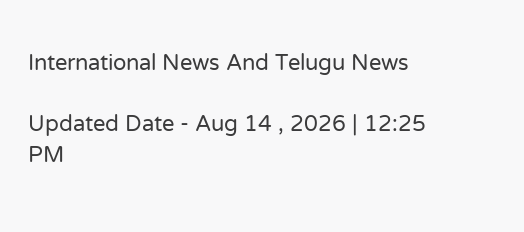International News And Telugu News

Updated Date - Aug 14 , 2026 | 12:25 PM